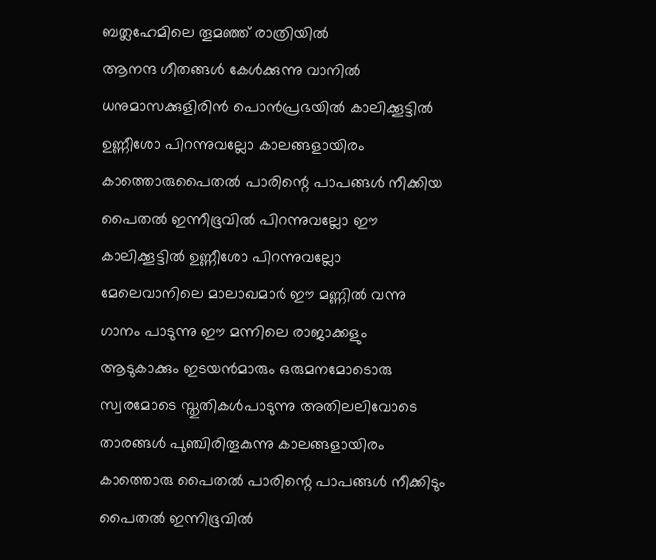ബത്ലഹേമിലെ തൂമഞ്ഞ് രാത്രിയിൽ
ആനന്ദ ഗീതങ്ങൾ കേൾക്കുന്നു വാനിൽ ധനുമാസക്കുളിരിൻ പൊൻപ്രഭയിൽ കാലിക്കൂട്ടിൽ ഉണ്ണീശോ പിറന്നുവല്ലോ കാലങ്ങളായിരം കാത്തൊരുപൈതൽ പാരിന്റെ പാപങ്ങൾ നീക്കിയ പൈതൽ ഇന്നീഭൂവിൽ പിറന്നുവല്ലോ ഈ കാലിക്കൂട്ടിൽ ഉണ്ണീശോ പിറന്നുവല്ലോ മേലെവാനിലെ മാലാഖമാർ ഈ മണ്ണിൽ വന്നു ഗാനം പാടുന്നു ഈ മന്നിലെ രാജാക്കളും ആടുകാക്കും ഇടയൻമാരും ഒരുമനമോടൊരു സ്വരമോടെ സ്തുതികൾപാടുന്നു അതിലലിവോടെ താരങ്ങൾ പുഞ്ചിരിതൂകുന്നു കാലങ്ങളായിരം കാത്തൊരു പൈതൽ പാരിന്റെ പാപങ്ങൾ നീക്കിടും പൈതൽ ഇന്നിഭൂവിൽ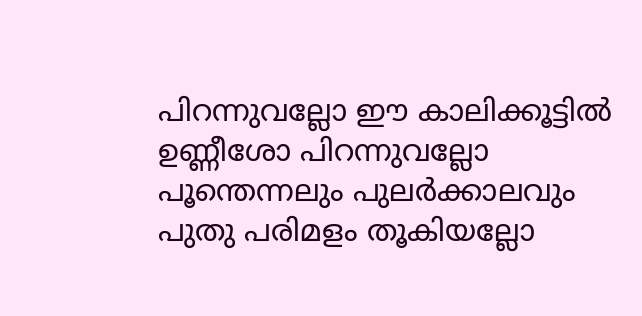പിറന്നുവല്ലോ ഈ കാലിക്കൂട്ടിൽ ഉണ്ണീശോ പിറന്നുവല്ലോ പൂന്തെന്നലും പുലർക്കാലവും പുതു പരിമളം തൂകിയല്ലോ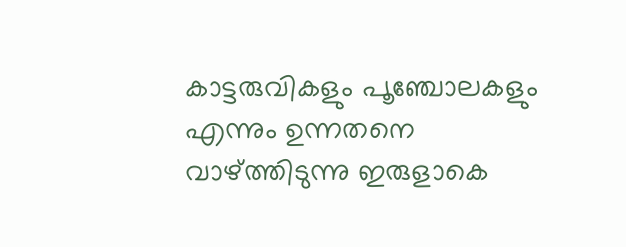കാട്ടരുവികളും പൂഞ്ചോലകളും എന്നും ഉന്നതനെ വാഴ്ത്തിടുന്നു ഇരുളാകെ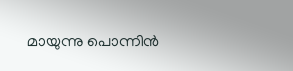മായുന്നു പൊന്നിൻ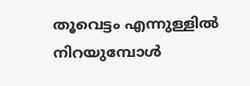തൂവെട്ടം എന്നുള്ളിൽ നിറയുമ്പോൾ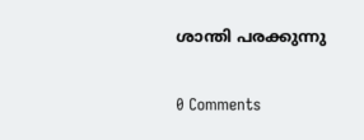ശാന്തി പരക്കുന്നു

0 Comments